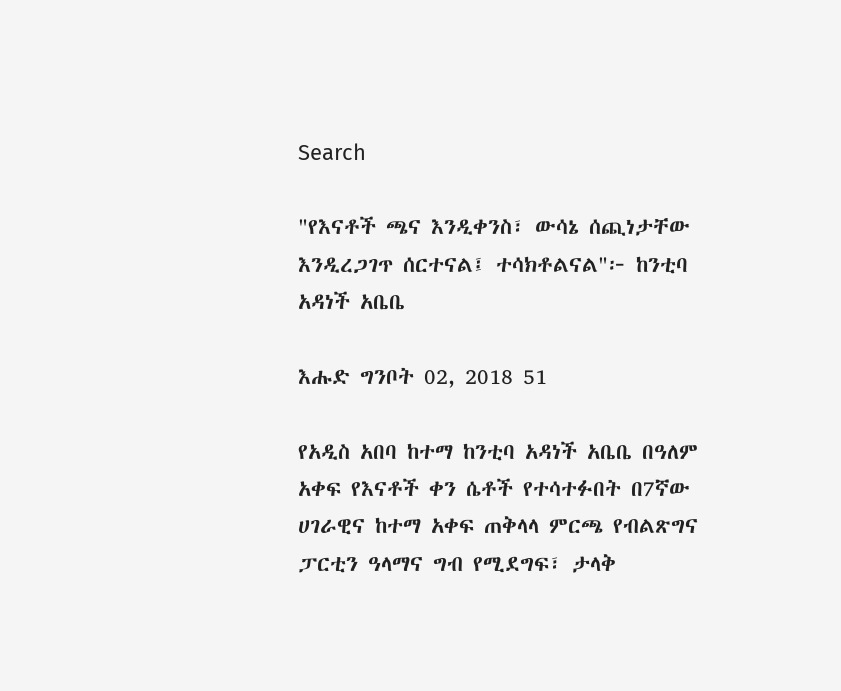Search

"የእናቶች ጫና እንዲቀንስ፣ ውሳኔ ሰጪነታቸው እንዲረጋገጥ ሰርተናል፤ ተሳክቶልናል"፦ ከንቲባ አዳነች አቤቤ

እሑድ ግንቦት 02, 2018 51

የአዲስ አበባ ከተማ ከንቲባ አዳነች አቤቤ በዓለም አቀፍ የእናቶች ቀን ሴቶች የተሳተፉበት በ7ኛው ሀገራዊና ከተማ አቀፍ ጠቅላላ ምርጫ የብልጽግና ፓርቲን ዓላማና ግብ የሚደግፍ፣ ታላቅ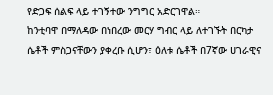የድጋፍ ሰልፍ ላይ ተገኝተው ንግግር አድርገዋል።
ከንቲባዋ በማለዳው በነበረው መርሃ ግብር ላይ ለተገኙት በርካታ ሴቶች ምስጋናቸውን ያቀረቡ ሲሆን፣ ዕለቱ ሴቶች በ7ኛው ሀገራዊና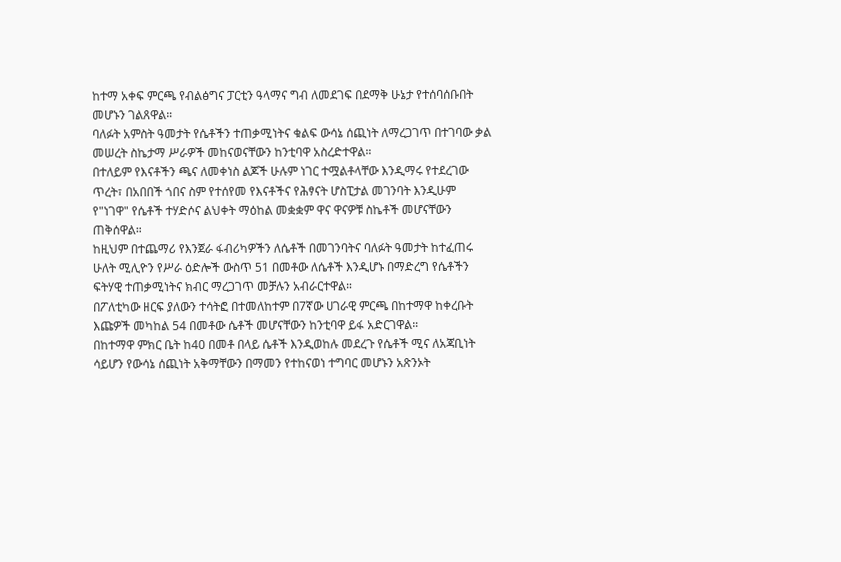ከተማ አቀፍ ምርጫ የብልፅግና ፓርቲን ዓላማና ግብ ለመደገፍ በደማቅ ሁኔታ የተሰባሰቡበት መሆኑን ገልጸዋል።
ባለፉት አምስት ዓመታት የሴቶችን ተጠቃሚነትና ቁልፍ ውሳኔ ሰጪነት ለማረጋገጥ በተገባው ቃል መሠረት ስኬታማ ሥራዎች መከናወናቸውን ከንቲባዋ አስረድተዋል።
በተለይም የእናቶችን ጫና ለመቀነስ ልጆች ሁሉም ነገር ተሟልቶላቸው እንዲማሩ የተደረገው ጥረት፣ በአበበች ጎበና ስም የተሰየመ የእናቶችና የሕፃናት ሆስፒታል መገንባት እንዲሁም የ"ነገዋ" የሴቶች ተሃድሶና ልህቀት ማዕከል መቋቋም ዋና ዋናዎቹ ስኬቶች መሆናቸውን ጠቅሰዋል።
ከዚህም በተጨማሪ የእንጀራ ፋብሪካዎችን ለሴቶች በመገንባትና ባለፉት ዓመታት ከተፈጠሩ ሁለት ሚሊዮን የሥራ ዕድሎች ውስጥ 51 በመቶው ለሴቶች እንዲሆኑ በማድረግ የሴቶችን ፍትሃዊ ተጠቃሚነትና ክብር ማረጋገጥ መቻሉን አብራርተዋል።
በፖለቲካው ዘርፍ ያለውን ተሳትፎ በተመለከተም በ7ኛው ሀገራዊ ምርጫ በከተማዋ ከቀረቡት እጩዎች መካከል 54 በመቶው ሴቶች መሆናቸውን ከንቲባዋ ይፋ አድርገዋል።
በከተማዋ ምክር ቤት ከ40 በመቶ በላይ ሴቶች እንዲወከሉ መደረጉ የሴቶች ሚና ለአጃቢነት ሳይሆን የውሳኔ ሰጪነት አቅማቸውን በማመን የተከናወነ ተግባር መሆኑን አጽንኦት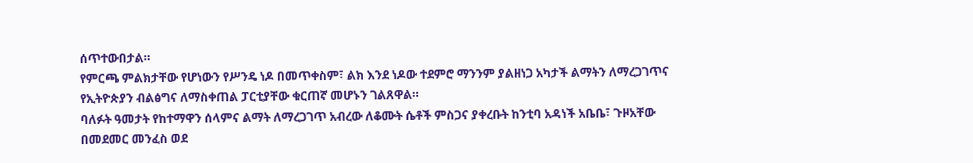ሰጥተውበታል።
የምርጫ ምልክታቸው የሆነውን የሥንዴ ነዶ በመጥቀስም፣ ልክ እንደ ነዶው ተደምሮ ማንንም ያልዘነጋ አካታች ልማትን ለማረጋገጥና የኢትዮጵያን ብልፅግና ለማስቀጠል ፓርቲያቸው ቁርጠኛ መሆኑን ገልጸዋል።
ባለፉት ዓመታት የከተማዋን ሰላምና ልማት ለማረጋገጥ አብረው ለቆሙት ሴቶች ምስጋና ያቀረቡት ከንቲባ አዳነች አቤቤ፣ ጉዞአቸው በመደመር መንፈስ ወደ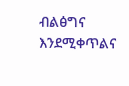ብልፅግና እንደሚቀጥልና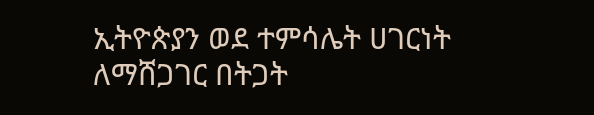ኢትዮጵያን ወደ ተምሳሌት ሀገርነት ለማሸጋገር በትጋት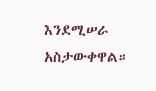እንደሚሠራ አስታውቀዋል።